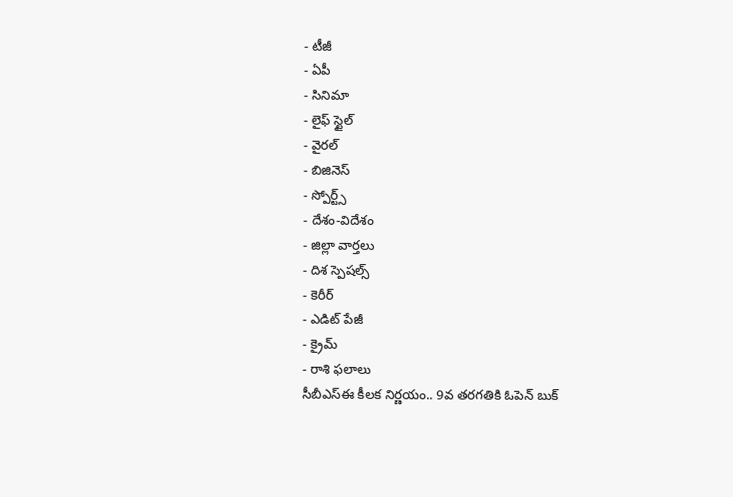- టీజీ
- ఏపీ
- సినిమా
- లైఫ్ స్టైల్
- వైరల్
- బిజినెస్
- స్పోర్ట్స్
- దేశం-విదేశం
- జిల్లా వార్తలు
- దిశ స్పెషల్స్
- కెరీర్
- ఎడిట్ పేజీ
- క్రైమ్
- రాశి ఫలాలు
సీబీఎస్ఈ కీలక నిర్ణయం.. 9వ తరగతికి ఓపెన్ బుక్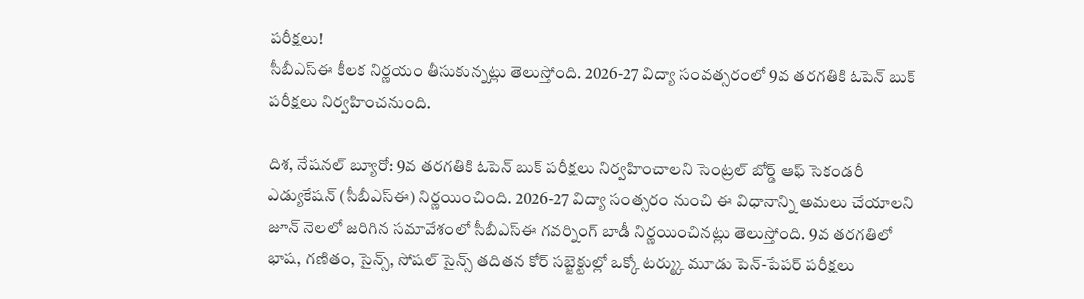పరీక్షలు!
సీబీఎస్ఈ కీలక నిర్ణయం తీసుకున్నట్లు తెలుస్తోంది. 2026-27 విద్యా సంవత్సరంలో 9వ తరగతికి ఓపెన్ బుక్ పరీక్షలు నిర్వహించనుంది.

దిశ, నేషనల్ బ్యూరో: 9వ తరగతికి ఓపెన్ బుక్ పరీక్షలు నిర్వహించాలని సెంట్రల్ బోర్డ్ ఆఫ్ సెకండరీ ఎడ్యుకేషన్ (సీబీఎస్ఈ) నిర్ణయించింది. 2026-27 విద్యా సంత్సరం నుంచి ఈ విధానాన్ని అమలు చేయాలని జూన్ నెలలో జరిగిన సమావేశంలో సీబీఎస్ఈ గవర్నింగ్ బాడీ నిర్ణయించినట్లు తెలుస్తోంది. 9వ తరగతిలో భాష, గణితం, సైన్స్, సోషల్ సైన్స్ తదితన కోర్ సబ్జెక్టుల్లో ఒక్కో టర్మ్కు మూడు పెన్-పేపర్ పరీక్షలు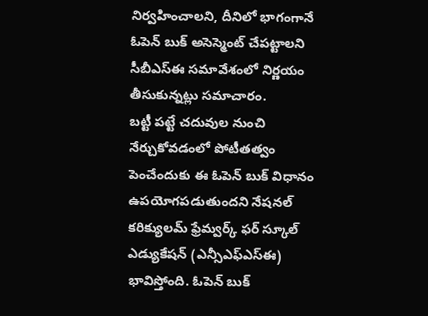నిర్వహించాలని, దీనిలో భాగంగానే ఓపెన్ బుక్ అసెస్మెంట్ చేపట్టాలని సీబీఎస్ఈ సమావేశంలో నిర్ణయం తీసుకున్నట్లు సమాచారం.
బట్టీ పట్టే చదువుల నుంచి నేర్చుకోవడంలో పోటీతత్వం పెంచేందుకు ఈ ఓపెన్ బుక్ విధానం ఉపయోగపడుతుందని నేషనల్ కరిక్యులమ్ ఫ్రేమ్వర్క్ ఫర్ స్కూల్ ఎడ్యుకేషన్ (ఎన్సీఎఫ్ఎస్ఈ) భావిస్తోంది. ఓపెన్ బుక్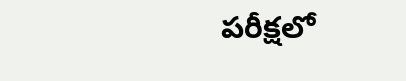పరీక్షలో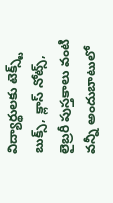విద్యార్థులకు టెక్స్ట్ బుక్స్, క్లాస్ నోట్స్, లైబ్రరీ పుస్తకాలు వంటి వన్నీ అందుబాటులో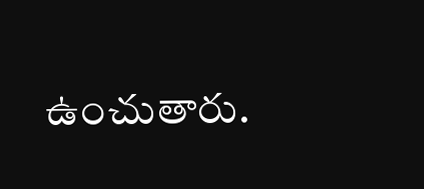ఉంచుతారు.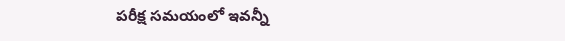పరీక్ష సమయంలో ఇవన్నీ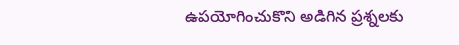ఉపయోగించుకొని అడిగిన ప్రశ్నలకు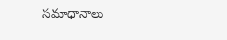సమాధానాలు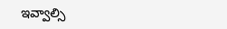ఇవ్వాల్సి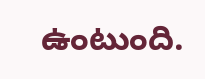ఉంటుంది.